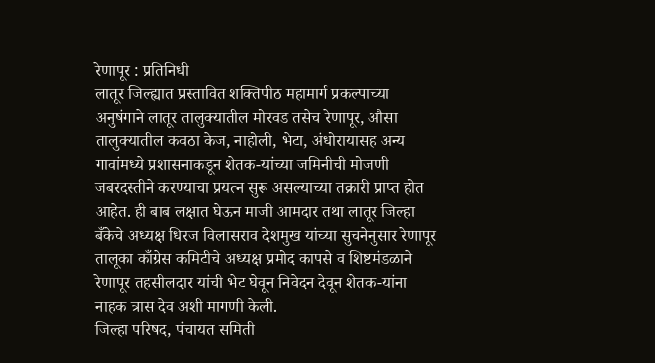रेणापूर : प्रतिनिधी
लातूर जिल्ह्यात प्रस्तावित शक्तिपीठ महामार्ग प्रकल्पाच्या अनुषंगाने लातूर तालुक्यातील मोरवड तसेच रेणापूर, औसा तालुक्यातील कवठा केज, नाहोली, भेटा, अंधोरायासह अन्य गावांमध्ये प्रशासनाकडून शेतक-यांच्या जमिनीची मोजणी जबरदस्तीने करण्याचा प्रयत्न सुरू असल्याच्या तक्रारी प्राप्त होत आहेत. ही बाब लक्षात घेऊन माजी आमदार तथा लातूर जिल्हा बँकेचे अध्यक्ष धिरज विलासराव देशमुख यांच्या सुचनेनुसार रेणापूर तालूका काँग्रेस कमिटीचे अध्यक्ष प्रमोद कापसे व शिष्टमंडळाने रेणापूर तहसीलदार यांची भेट घेवून निवेदन देवून शेतक-यांना नाहक त्रास देव अशी मागणी केली.
जिल्हा परिषद, पंचायत समिती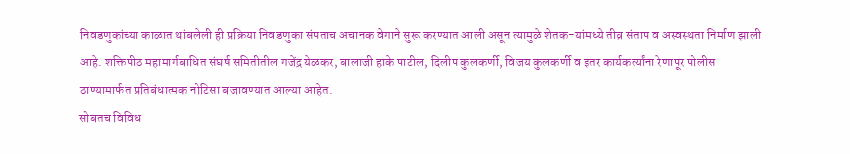निवडणुकांच्या काळात थांबलेली ही प्रक्रिया निवडणुका संपताच अचानक वेगाने सुरू करण्यात आली असून त्यामुळे शेतक-यांमध्ये तीव्र संताप व अस्वस्थता निर्माण झाली आहे. शक्तिपीठ महामार्गबाधित संघर्ष समितीतील गजेंद्र येळकर, बालाजी हाके पाटील, दिलीप कुलकर्णी, विजय कुलकर्णी व इतर कार्यकर्त्यांना रेणापूर पोलीस ठाण्यामार्फत प्रतिबंधात्मक नोटिसा बजावण्यात आल्या आहेत.
सोबतच विविध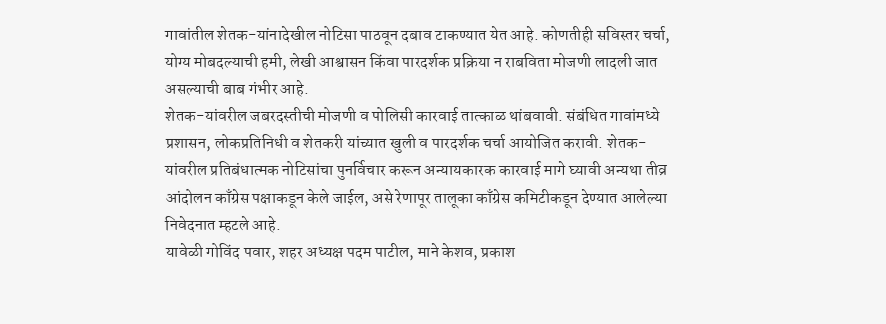गावांतील शेतक-यांनादेखील नोटिसा पाठवून दबाव टाकण्यात येत आहे. कोणतीही सविस्तर चर्चा, योग्य मोबदल्याची हमी, लेखी आश्वासन किंवा पारदर्शक प्रक्रिया न राबविता मोजणी लादली जात असल्याची बाब गंभीर आहे.
शेतक-यांवरील जबरदस्तीची मोजणी व पोलिसी कारवाई तात्काळ थांबवावी. संबंधित गावांमध्ये प्रशासन, लोकप्रतिनिधी व शेतकरी यांच्यात खुली व पारदर्शक चर्चा आयोजित करावी. शेतक-यांवरील प्रतिबंधात्मक नोटिसांचा पुनर्विचार करून अन्यायकारक कारवाई मागे घ्यावी अन्यथा तीव्र आंदोलन काँग्रेस पक्षाकडून केले जाईल, असे रेणापूर तालूका काँग्रेस कमिटीकडून देण्यात आलेल्या निवेदनात म्हटले आहे.
यावेळी गोविंद पवार, शहर अध्यक्ष पदम पाटील, माने केशव, प्रकाश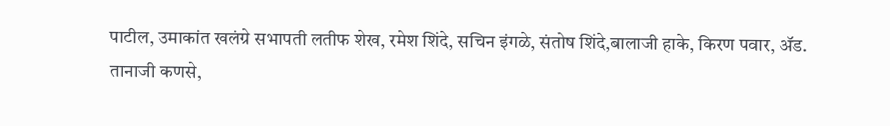पाटील, उमाकांत खलंग्रे सभापती लतीफ शेख, रमेश शिंदे, सचिन इंगळे, संतोष शिंदे,बालाजी हाके, किरण पवार, ॲड. तानाजी कणसे,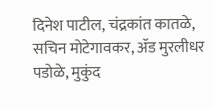दिनेश पाटील, चंद्रकांत कातळे, सचिन मोटेगावकर, ॲड मुरलीधर पडोळे, मुकुंद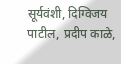सूर्यवंशी, दिग्विजय पाटील, प्रदीप काळे,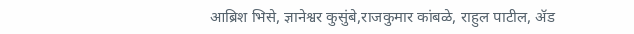आब्रिश भिसे, ज्ञानेश्वर कुसुंबे,राजकुमार कांबळे, राहुल पाटील, ॲड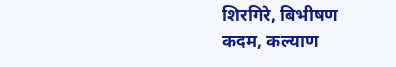शिरगिरे, बिभीषण कदम, कल्याण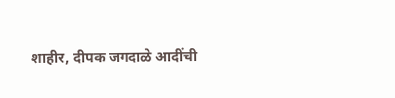शाहीर, दीपक जगदाळे आदींची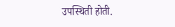उपस्थिती होती.